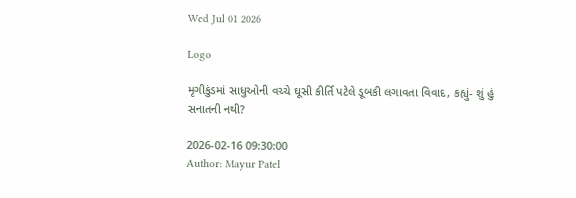Wed Jul 01 2026

Logo

મૃગીકુંડમાં સાધુઓની વચ્ચે ઘૂસી કીર્તિ પટેલે ડૂબકી લગાવતા વિવાદ, કહ્યું- શું હું સનાતની નથી?

2026-02-16 09:30:00
Author: Mayur Patel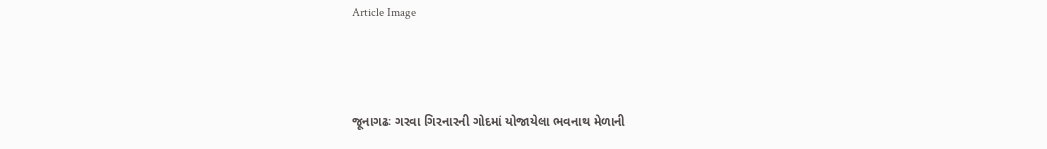Article Image



જૂનાગઢઃ ગરવા ગિરનારની ગોદમાં યોજાયેલા ભવનાથ મેળાની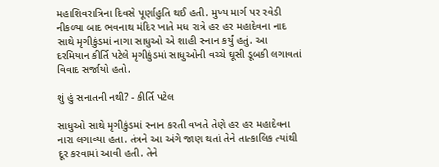મહાશિવરાત્રિના દિવસે પૂર્ણાહુતિ થઈ હતી. મુખ્ય માર્ગ પર રવેડી નીકળ્યા બાદ ભવનાથ મંદિર ખાતે મધ રાત્રે હર હર મહાદેવના નાદ સાથે મૃગીકુંડમાં નાગા સાધુઓ એ શાહી સ્નાન કર્યું હતું. આ દરમિયાન કીર્તિ પટેલે મૃગીકુંડમાં સાધુઓની વચ્ચે ઘૂસી ડૂબકી લગાવતાં વિવાદ સર્જાયો હતો.

શું હું સનાતની નથી? - કીર્તિ પટેલ

સાધુઓ સાથે મૃગીકુંડમાં સ્નાન કરતી વખતે તેણે હર હર મહાદેવના નારા લગાવ્યા હતા. તંત્રને આ અંગે જાણ થતાં તેને તાત્કાલિક ત્યાંથી દૂર કરવામાં આવી હતી. તેને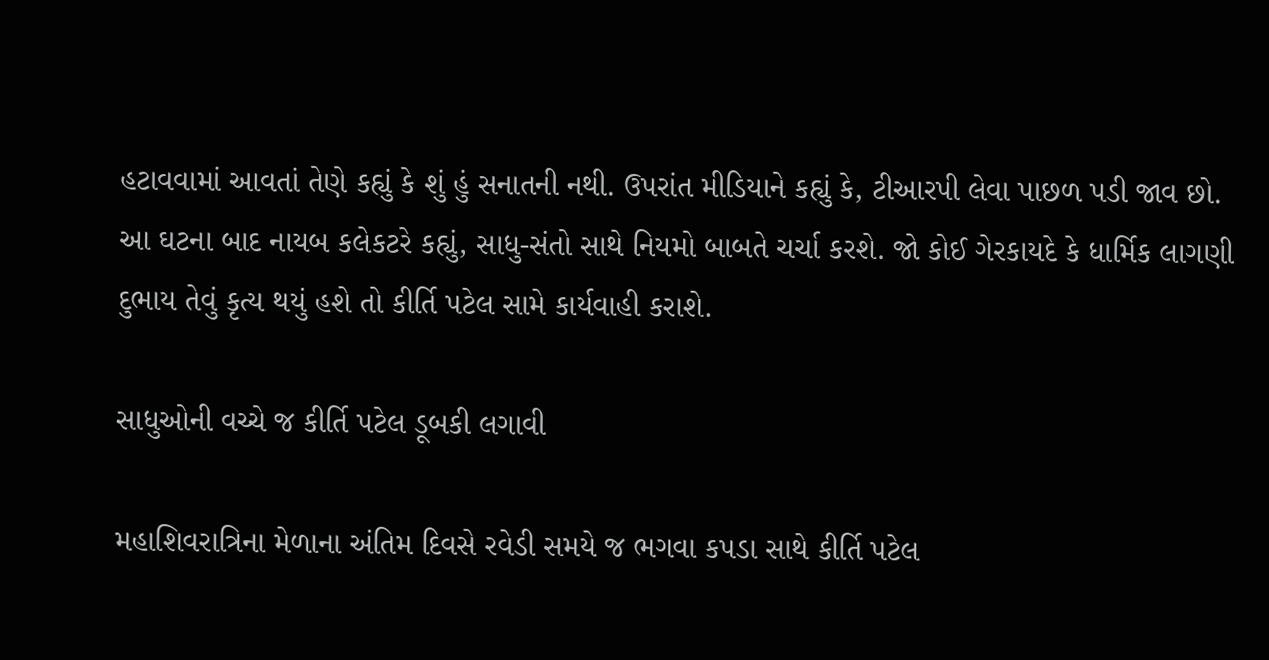હટાવવામાં આવતાં તેણે કહ્યું કે શું હું સનાતની નથી. ઉપરાંત મીડિયાને કહ્યું કે, ટીઆરપી લેવા પાછળ પડી જાવ છો.
આ ઘટના બાદ નાયબ કલેકટરે કહ્યું, સાધુ-સંતો સાથે નિયમો બાબતે ચર્ચા કરશે. જો કોઈ ગેરકાયદે કે ધાર્મિક લાગણી દુભાય તેવું કૃત્ય થયું હશે તો કીર્તિ પટેલ સામે કાર્યવાહી કરાશે.

સાધુઓની વચ્ચે જ કીર્તિ પટેલ ડૂબકી લગાવી

મહાશિવરાત્રિના મેળાના અંતિમ દિવસે રવેડી સમયે જ ભગવા કપડા સાથે કીર્તિ પટેલ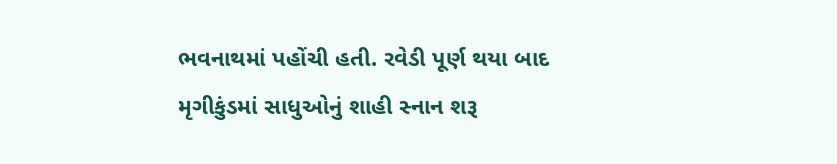ભવનાથમાં પહોંચી હતી. રવેડી પૂર્ણ થયા બાદ મૃગીકુંડમાં સાધુઓનું શાહી સ્નાન શરૂ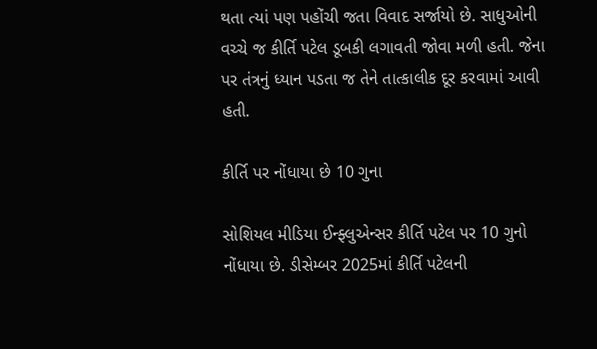થતા ત્યાં પણ પહોંચી જતા વિવાદ સર્જાયો છે. સાધુઓની વચ્ચે જ કીર્તિ પટેલ ડૂબકી લગાવતી જોવા મળી હતી. જેના પર તંત્રનું ધ્યાન પડતા જ તેને તાત્કાલીક દૂર કરવામાં આવી હતી.

કીર્તિ પર નોંધાયા છે 10 ગુના

સોશિયલ મીડિયા ઈન્ફ્લુએન્સર કીર્તિ પટેલ પર 10 ગુનો નોંધાયા છે. ડીસેમ્બર 2025માં કીર્તિ પટેલની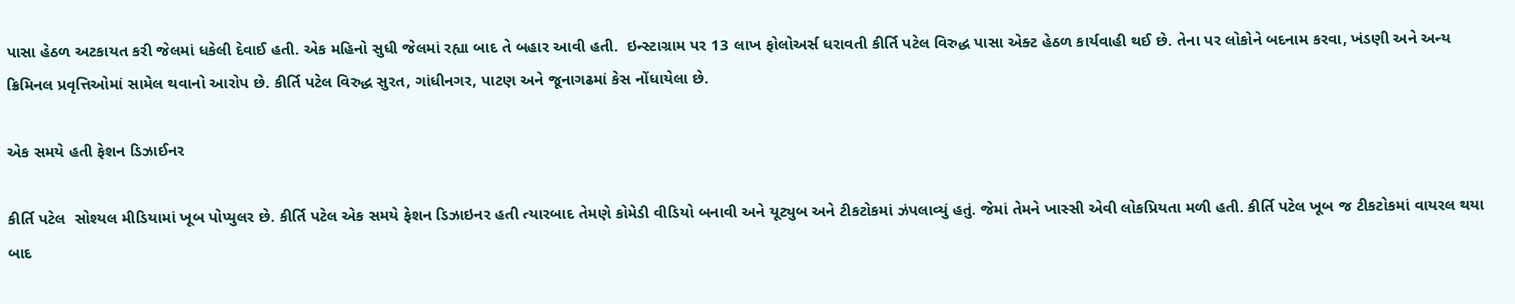પાસા હેઠળ અટકાયત કરી જેલમાં ધકેલી દેવાઈ હતી. એક મહિનો સુધી જેલમાં રહ્યા બાદ તે બહાર આવી હતી.  ઇન્સ્ટાગ્રામ પર 13 લાખ ફોલોઅર્સ ધરાવતી કીર્તિ પટેલ વિરુદ્ધ પાસા એક્ટ હેઠળ કાર્યવાહી થઈ છે. તેના પર લોકોને બદનામ કરવા, ખંડણી અને અન્ય ક્રિમિનલ પ્રવૃત્તિઓમાં સામેલ થવાનો આરોપ છે. કીર્તિ પટેલ વિરુદ્ધ સુરત, ગાંધીનગર, પાટણ અને જૂનાગઢમાં કેસ નોંધાયેલા છે.

એક સમયે હતી ફેશન ડિઝાઈનર

કીર્તિ પટેલ  સોશ્યલ મીડિયામાં ખૂબ પોપ્યુલર છે. કીર્તિ પટેલ એક સમયે ફેશન ડિઝાઇનર હતી ત્યારબાદ તેમણે કોમેડી વીડિયો બનાવી અને યૂટ્યુબ અને ટીકટોકમાં ઝંપલાવ્યું હતું. જેમાં તેમને ખાસ્સી એવી લોકપ્રિયતા મળી હતી. કીર્તિ પટેલ ખૂબ જ ટીકટોકમાં વાયરલ થયા બાદ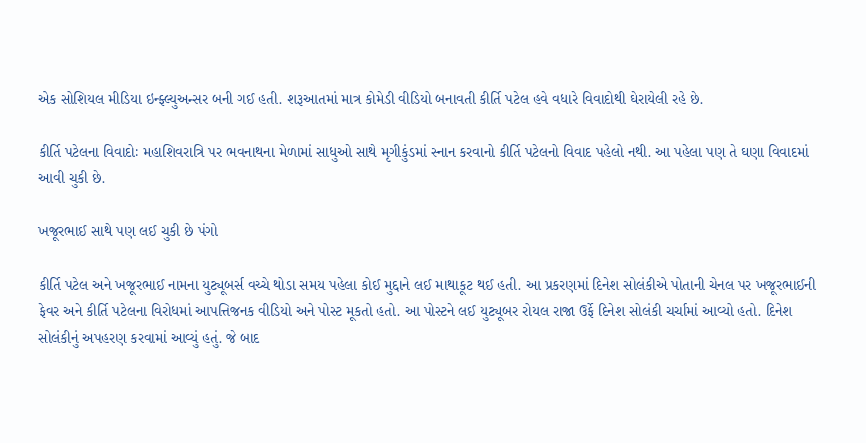એક સોશિયલ મીડિયા ઇન્ફ્લ્યુઅન્સર બની ગઈ હતી. શરૂઆતમાં માત્ર કોમેડી વીડિયો બનાવતી કીર્તિ પટેલ હવે વધારે વિવાદોથી ઘેરાયેલી રહે છે.

કીર્તિ પટેલના વિવાદોઃ મહાશિવરાત્રિ પર ભવનાથના મેળામાં સાધુઓ સાથે મૃગીકુંડમાં સ્નાન કરવાનો કીર્તિ પટેલનો વિવાદ પહેલો નથી. આ પહેલા પણ તે ઘણા વિવાદમાં આવી ચુકી છે.

ખજૂરભાઈ સાથે પણ લઈ ચુકી છે પંગો

કીર્તિ પટેલ અને ખજૂરભાઈ નામના યુટ્યૂબર્સ વચ્ચે થોડા સમય પહેલા કોઈ મુદ્દાને લઈ માથાકૂટ થઈ હતી. આ પ્રકરણમાં દિનેશ સોલંકીએ પોતાની ચેનલ પર ખજૂરભાઈની ફેવર અને કીર્તિ પટેલના વિરોધમાં આપત્તિજનક વીડિયો અને પોસ્ટ મૂકતો હતો. આ પોસ્ટને લઈ યુટ્યૂબર રોયલ રાજા ઉર્ફે દિનેશ સોલંકી ચર્ચામાં આવ્યો હતો. દિનેશ સોલંકીનું અપહરણ કરવામાં આવ્યું હતું. જે બાદ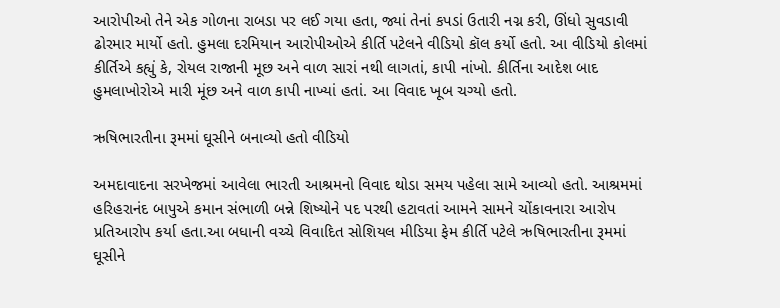આરોપીઓ તેને એક ગોળના રાબડા પર લઈ ગયા હતા, જ્યાં તેનાં કપડાં ઉતારી નગ્ન કરી, ઊંધો સુવડાવી ઢોરમાર માર્યો હતો. હુમલા દરમિયાન આરોપીઓએ કીર્તિ પટેલને વીડિયો કૉલ કર્યો હતો. આ વીડિયો કોલમાં કીર્તિએ કહ્યું કે, રોયલ રાજાની મૂછ અને વાળ સારાં નથી લાગતાં, કાપી નાંખો. કીર્તિના આદેશ બાદ હુમલાખોરોએ મારી મૂંછ અને વાળ કાપી નાખ્યાં હતાં. આ વિવાદ ખૂબ ચગ્યો હતો.

ઋષિભારતીના રૂમમાં ઘૂસીને બનાવ્યો હતો વીડિયો

અમદાવાદના સરખેજમાં આવેલા ભારતી આશ્રમનો વિવાદ થોડા સમય પહેલા સામે આવ્યો હતો. આશ્રમમાં હરિહરાનંદ બાપુએ કમાન સંભાળી બન્ને શિષ્યોને પદ પરથી હટાવતાં આમને સામને ચોંકાવનારા આરોપ પ્રતિઆરોપ કર્યા હતા.આ બધાની વચ્ચે વિવાદિત સોશિયલ મીડિયા ફેમ કીર્તિ પટેલે ઋષિભારતીના રૂમમાં ઘૂસીને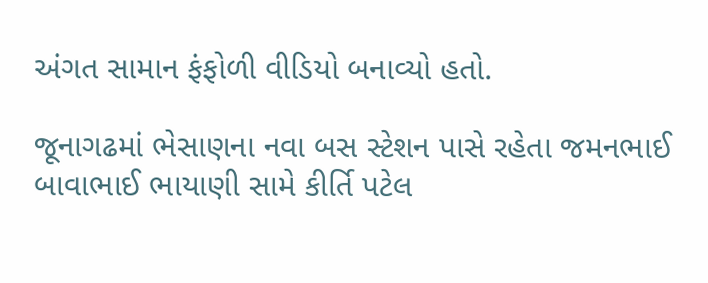અંગત સામાન ફંફોળી વીડિયો બનાવ્યો હતો.

જૂનાગઢમાં ભેસાણના નવા બસ સ્ટેશન પાસે રહેતા જમનભાઈ બાવાભાઈ ભાયાણી સામે કીર્તિ પટેલ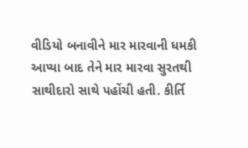વીડિયો બનાવીને માર મારવાની ધમકી આપ્યા બાદ તેને માર મારવા સુરતથી સાથીદારો સાથે પહોંચી હતી. કીર્તિ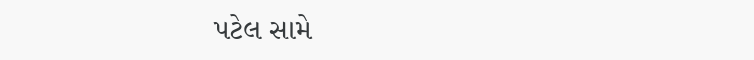પટેલ સામે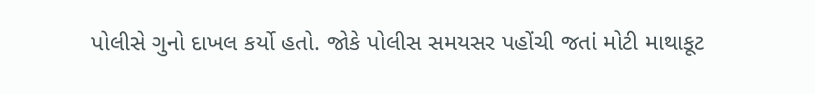પોલીસે ગુનો દાખલ કર્યો હતો. જોકે પોલીસ સમયસર પહોંચી જતાં મોટી માથાકૂટ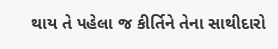થાય તે પહેલા જ કીર્તિને તેના સાથીદારો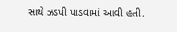સાથે ઝડપી પાડવામાં આવી હતી.